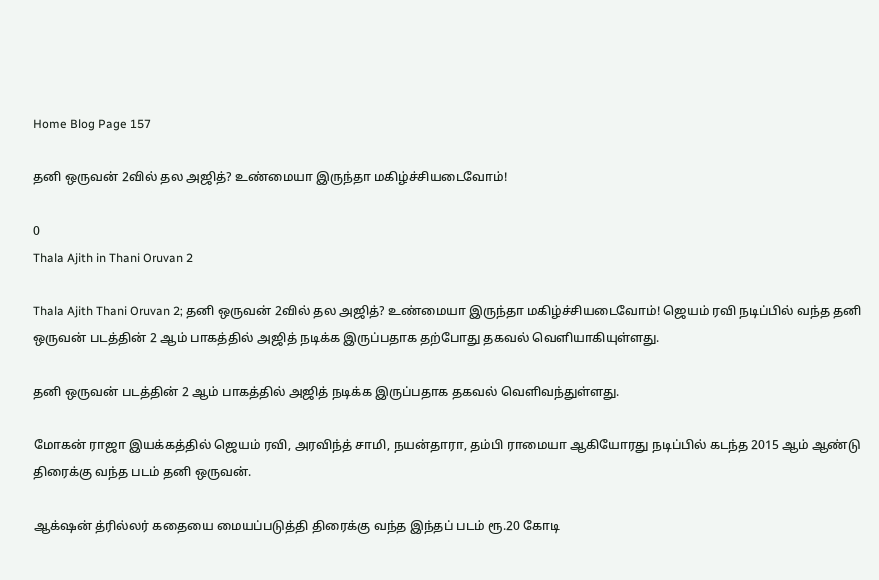Home Blog Page 157

தனி ஒருவன் 2வில் தல அஜித்? உண்மையா இருந்தா மகிழ்ச்சியடைவோம்!

0
Thala Ajith in Thani Oruvan 2

Thala Ajith Thani Oruvan 2; தனி ஒருவன் 2வில் தல அஜித்? உண்மையா இருந்தா மகிழ்ச்சியடைவோம்! ஜெயம் ரவி நடிப்பில் வந்த தனி ஒருவன் படத்தின் 2 ஆம் பாகத்தில் அஜித் நடிக்க இருப்பதாக தற்போது தகவல் வெளியாகியுள்ளது.

தனி ஒருவன் படத்தின் 2 ஆம் பாகத்தில் அஜித் நடிக்க இருப்பதாக தகவல் வெளிவந்துள்ளது.

மோகன் ராஜா இயக்கத்தில் ஜெயம் ரவி, அரவிந்த் சாமி, நயன்தாரா, தம்பி ராமையா ஆகியோரது நடிப்பில் கடந்த 2015 ஆம் ஆண்டு திரைக்கு வந்த படம் தனி ஒருவன்.

ஆக்‌ஷன் த்ரில்லர் கதையை மையப்படுத்தி திரைக்கு வந்த இந்தப் படம் ரூ.20 கோடி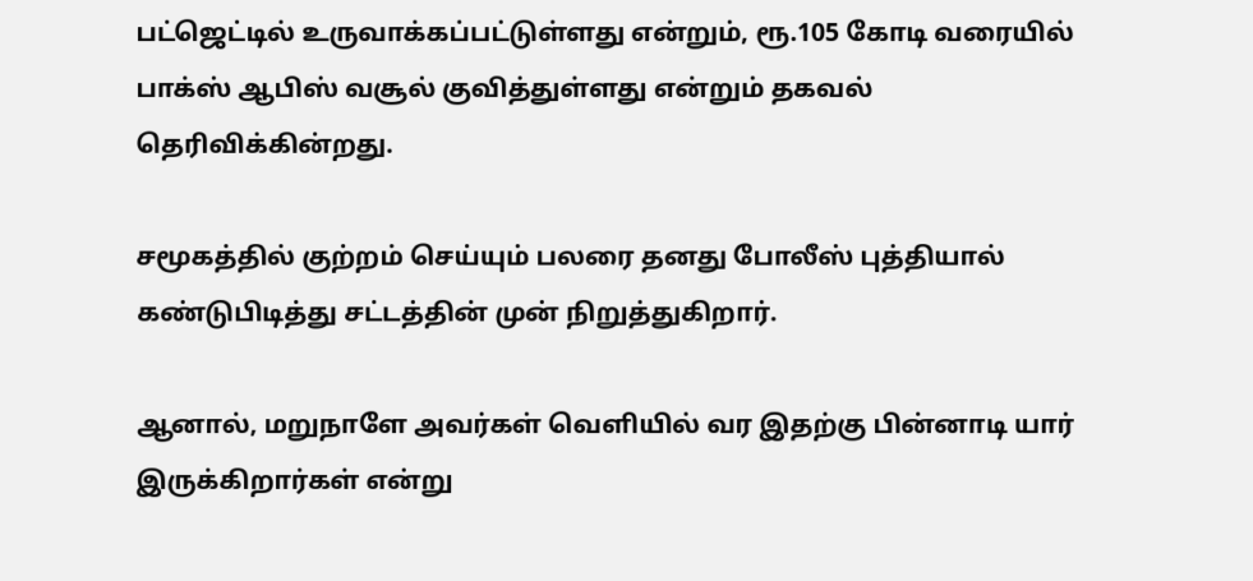பட்ஜெட்டில் உருவாக்கப்பட்டுள்ளது என்றும், ரூ.105 கோடி வரையில் பாக்ஸ் ஆபிஸ் வசூல் குவித்துள்ளது என்றும் தகவல் தெரிவிக்கின்றது.

சமூகத்தில் குற்றம் செய்யும் பலரை தனது போலீஸ் புத்தியால் கண்டுபிடித்து சட்டத்தின் முன் நிறுத்துகிறார்.

ஆனால், மறுநாளே அவர்கள் வெளியில் வர இதற்கு பின்னாடி யார் இருக்கிறார்கள் என்று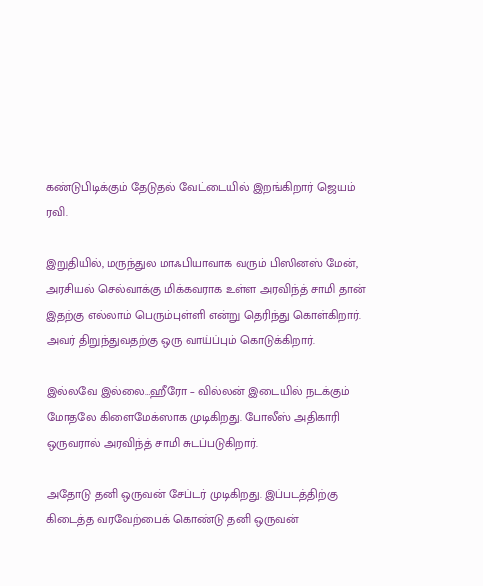கண்டுபிடிக்கும் தேடுதல் வேட்டையில் இறங்கிறார் ஜெயம் ரவி.

இறுதியில், மருந்துல மாஃபியாவாக வரும் பிஸினஸ் மேன், அரசியல் செல்வாக்கு மிக்கவராக உள்ள அரவிந்த் சாமி தான் இதற்கு எல்லாம் பெரும்புள்ளி என்று தெரிந்து கொள்கிறார். அவர் திறுந்துவதற்கு ஒரு வாய்ப்பும் கொடுக்கிறார்.

இல்லவே இல்லை…ஹீரோ – வில்லன் இடையில் நடக்கும் மோதலே கிளைமேக்ஸாக முடிகிறது. போலீஸ் அதிகாரி ஒருவரால் அரவிந்த் சாமி சுடப்படுகிறார்.

அதோடு தனி ஒருவன் சேப்டர் முடிகிறது. இப்படத்திற்கு கிடைத்த வரவேற்பைக் கொண்டு தனி ஒருவன்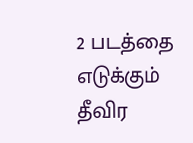2 படத்தை எடுக்கும் தீவிர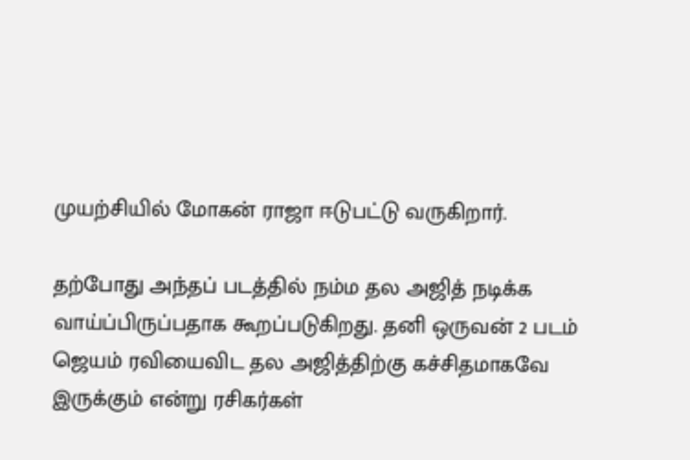முயற்சியில் மோகன் ராஜா ஈடுபட்டு வருகிறார்.

தற்போது அந்தப் படத்தில் நம்ம தல அஜித் நடிக்க வாய்ப்பிருப்பதாக கூறப்படுகிறது. தனி ஒருவன் 2 படம் ஜெயம் ரவியைவிட தல அஜித்திற்கு கச்சிதமாகவே இருக்கும் என்று ரசிகர்கள்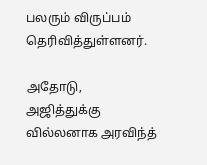பலரும் விருப்பம் தெரிவித்துள்ளனர்.

அதோடு, அஜித்துக்கு வில்லனாக அரவிந்த்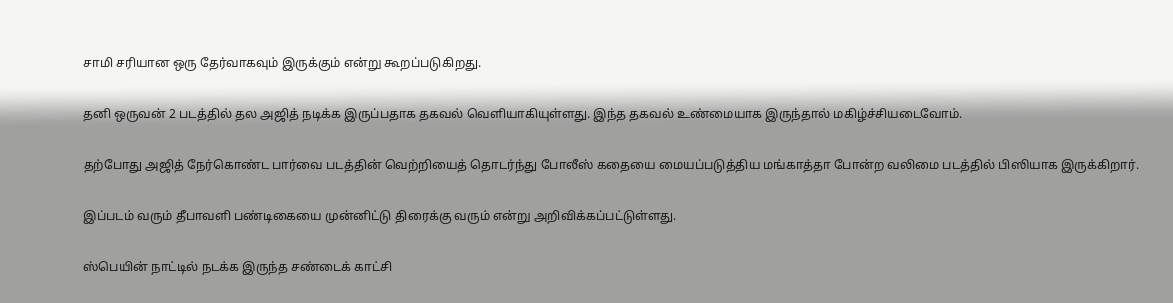சாமி சரியான ஒரு தேர்வாகவும் இருக்கும் என்று கூறப்படுகிறது.

தனி ஒருவன் 2 படத்தில் தல அஜித் நடிக்க இருப்பதாக தகவல் வெளியாகியுள்ளது. இந்த தகவல் உண்மையாக இருந்தால் மகிழ்ச்சியடைவோம்.

தற்போது அஜித் நேர்கொண்ட பார்வை படத்தின் வெற்றியைத் தொடர்ந்து போலீஸ் கதையை மையப்படுத்திய மங்காத்தா போன்ற வலிமை படத்தில் பிஸியாக இருக்கிறார்.

இப்படம் வரும் தீபாவளி பண்டிகையை முன்னிட்டு திரைக்கு வரும் என்று அறிவிக்கப்பட்டுள்ளது.

ஸ்பெயின் நாட்டில் நடக்க இருந்த சண்டைக் காட்சி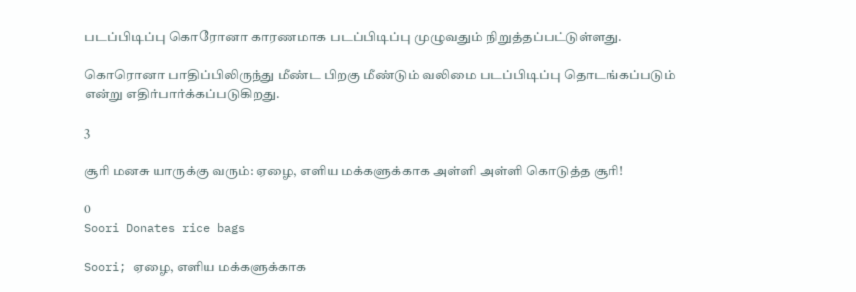படப்பிடிப்பு கொரோனா காரணமாக படப்பிடிப்பு முழுவதும் நிறுத்தப்பட்டுள்ளது.

கொரொனா பாதிப்பிலிருந்து மீண்ட பிறகு மீண்டும் வலிமை படப்பிடிப்பு தொடங்கப்படும் என்று எதிர்பார்க்கப்படுகிறது.

3

சூரி மனசு யாருக்கு வரும்: ஏழை, எளிய மக்களுக்காக அள்ளி அள்ளி கொடுத்த சூரி!

0
Soori Donates rice bags

Soori; ஏழை, எளிய மக்களுக்காக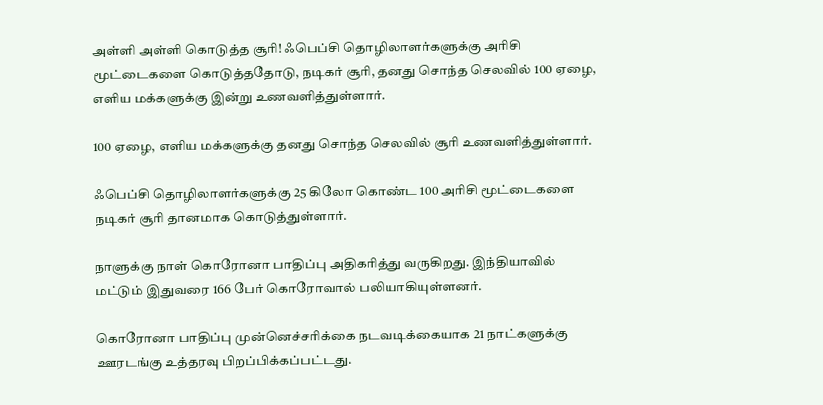அள்ளி அள்ளி கொடுத்த சூரி! ஃபெப்சி தொழிலாளர்களுக்கு அரிசி மூட்டைகளை கொடுத்ததோடு, நடிகர் சூரி, தனது சொந்த செலவில் 100 ஏழை, எளிய மக்களுக்கு இன்று உணவளித்துள்ளார்.

100 ஏழை, எளிய மக்களுக்கு தனது சொந்த செலவில் சூரி உணவளித்துள்ளார்.

ஃபெப்சி தொழிலாளர்களுக்கு 25 கிலோ கொண்ட 100 அரிசி மூட்டைகளை நடிகர் சூரி தானமாக கொடுத்துள்ளார்.

நாளுக்கு நாள் கொரோனா பாதிப்பு அதிகரித்து வருகிறது. இந்தியாவில் மட்டும் இதுவரை 166 பேர் கொரோவால் பலியாகியுள்ளனர்.

கொரோனா பாதிப்பு முன்னெச்சரிக்கை நடவடிக்கையாக 21 நாட்களுக்கு ஊரடங்கு உத்தரவு பிறப்பிக்கப்பட்டது.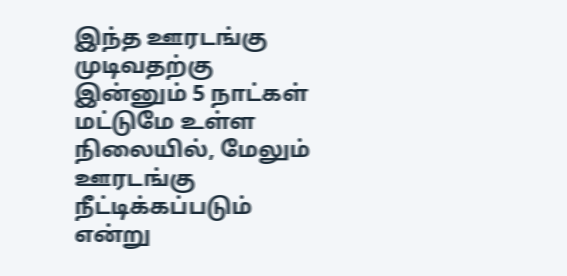இந்த ஊரடங்கு முடிவதற்கு இன்னும் 5 நாட்கள் மட்டுமே உள்ள நிலையில், மேலும் ஊரடங்கு நீட்டிக்கப்படும் என்று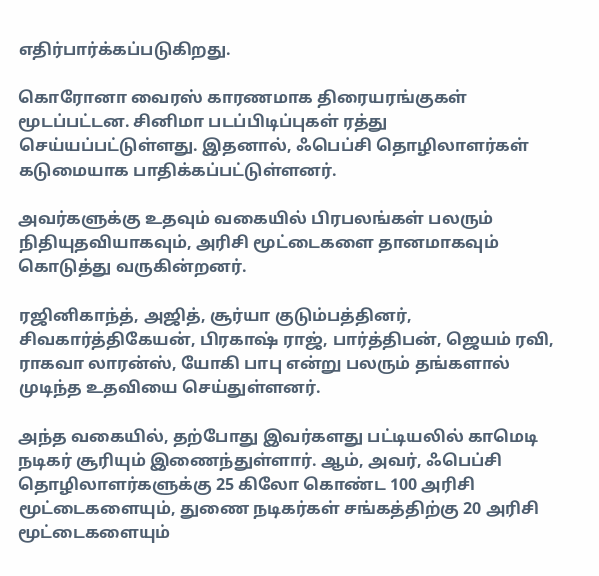எதிர்பார்க்கப்படுகிறது.

கொரோனா வைரஸ் காரணமாக திரையரங்குகள் மூடப்பட்டன. சினிமா படப்பிடிப்புகள் ரத்து செய்யப்பட்டுள்ளது. இதனால், ஃபெப்சி தொழிலாளர்கள் கடுமையாக பாதிக்கப்பட்டுள்ளனர்.

அவர்களுக்கு உதவும் வகையில் பிரபலங்கள் பலரும் நிதியுதவியாகவும், அரிசி மூட்டைகளை தானமாகவும் கொடுத்து வருகின்றனர்.

ரஜினிகாந்த், அஜித், சூர்யா குடும்பத்தினர், சிவகார்த்திகேயன், பிரகாஷ் ராஜ், பார்த்திபன், ஜெயம் ரவி, ராகவா லாரன்ஸ், யோகி பாபு என்று பலரும் தங்களால் முடிந்த உதவியை செய்துள்ளனர்.

அந்த வகையில், தற்போது இவர்களது பட்டியலில் காமெடி நடிகர் சூரியும் இணைந்துள்ளார். ஆம், அவர், ஃபெப்சி தொழிலாளர்களுக்கு 25 கிலோ கொண்ட 100 அரிசி மூட்டைகளையும், துணை நடிகர்கள் சங்கத்திற்கு 20 அரிசி மூட்டைகளையும்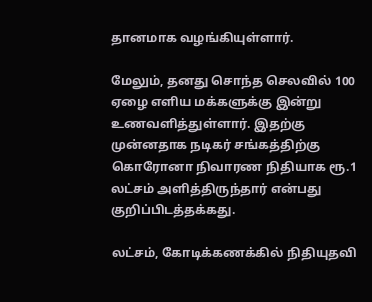தானமாக வழங்கியுள்ளார்.

மேலும், தனது சொந்த செலவில் 100 ஏழை எளிய மக்களுக்கு இன்று உணவளித்துள்ளார். இதற்கு முன்னதாக நடிகர் சங்கத்திற்கு கொரோனா நிவாரண நிதியாக ரூ.1 லட்சம் அளித்திருந்தார் என்பது குறிப்பிடத்தக்கது.

லட்சம், கோடிக்கணக்கில் நிதியுதவி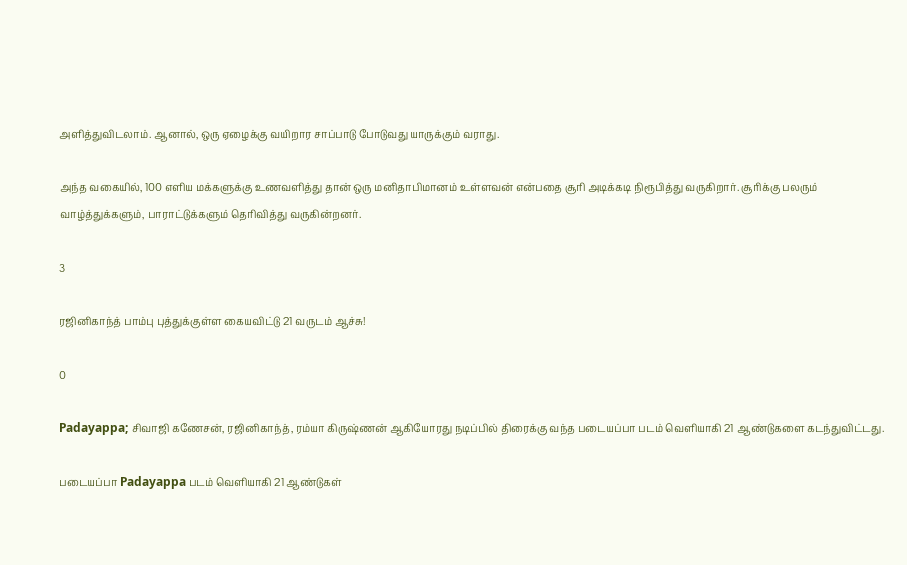அளித்துவிடலாம். ஆனால், ஒரு ஏழைக்கு வயிறார சாப்பாடு போடுவது யாருக்கும் வராது.

அந்த வகையில், 100 எளிய மக்களுக்கு உணவளித்து தான் ஒரு மனிதாபிமானம் உள்ளவன் என்பதை சூரி அடிக்கடி நிரூபித்து வருகிறார். சூரிக்கு பலரும் வாழ்த்துக்களும், பாராட்டுக்களும் தெரிவித்து வருகின்றனர்.

3

ரஜினிகாந்த் பாம்பு புத்துக்குள்ள கையவிட்டு 21 வருடம் ஆச்சு!

0

Padayappa; சிவாஜி கணேசன், ரஜினிகாந்த், ரம்யா கிருஷ்ணன் ஆகியோரது நடிப்பில் திரைக்கு வந்த படையப்பா படம் வெளியாகி 21 ஆண்டுகளை கடந்துவிட்டது.

படையப்பா Padayappa படம் வெளியாகி 21 ஆண்டுகள்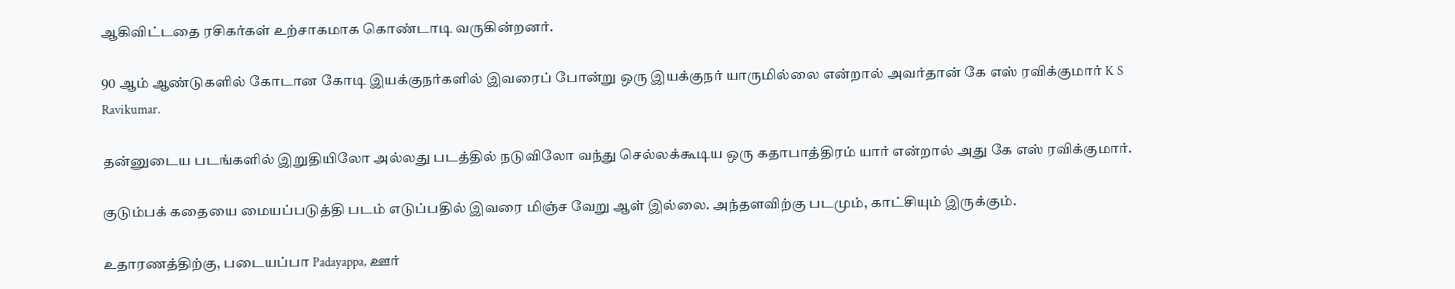ஆகிவிட்டதை ரசிகர்கள் உற்சாகமாக கொண்டாடி வருகின்றனர்.

90 ஆம் ஆண்டுகளில் கோடான கோடி இயக்குநர்களில் இவரைப் போன்று ஒரு இயக்குநர் யாருமில்லை என்றால் அவர்தான் கே எஸ் ரவிக்குமார் K S Ravikumar.

தன்னுடைய படங்களில் இறுதியிலோ அல்லது படத்தில் நடுவிலோ வந்து செல்லக்கூடிய ஒரு கதாபாத்திரம் யார் என்றால் அது கே எஸ் ரவிக்குமார்.

குடும்பக் கதையை மையப்படுத்தி படம் எடுப்பதில் இவரை மிஞ்ச வேறு ஆள் இல்லை. அந்தளவிற்கு படமும், காட்சியும் இருக்கும்.

உதாரணத்திற்கு, படையப்பா Padayappa, ஊர்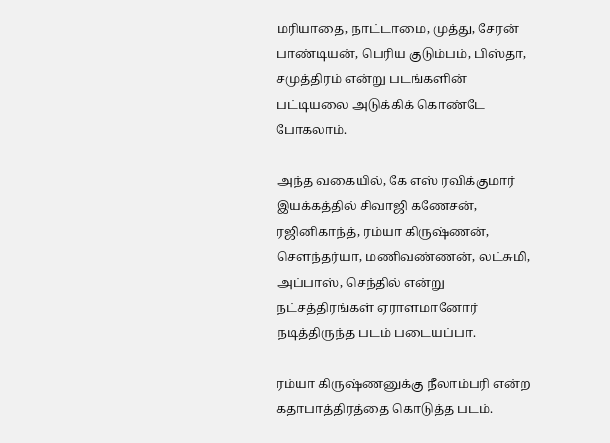மரியாதை, நாட்டாமை, முத்து, சேரன் பாண்டியன், பெரிய குடும்பம், பிஸ்தா, சமுத்திரம் என்று படங்களின் பட்டியலை அடுக்கிக் கொண்டே போகலாம்.

அந்த வகையில், கே எஸ் ரவிக்குமார் இயக்கத்தில் சிவாஜி கணேசன், ரஜினிகாந்த், ரம்யா கிருஷ்ணன், சௌந்தர்யா, மணிவண்ணன், லட்சுமி, அப்பாஸ், செந்தில் என்று நட்சத்திரங்கள் ஏராளமானோர் நடித்திருந்த படம் படையப்பா.

ரம்யா கிருஷ்ணனுக்கு நீலாம்பரி என்ற கதாபாத்திரத்தை கொடுத்த படம்.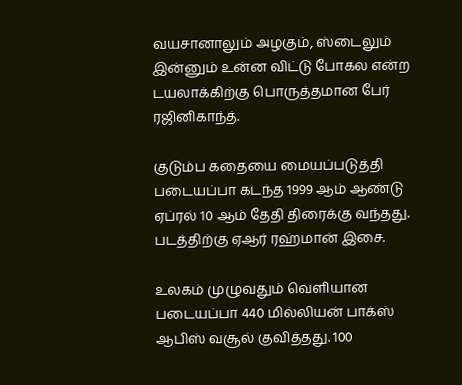வயசானாலும் அழகும், ஸ்டைலும் இன்னும் உன்ன விட்டு போகல என்ற டயலாக்கிற்கு பொருத்தமான பேர் ரஜினிகாந்த்.

குடும்ப கதையை மையப்படுத்தி படையப்பா கடந்த 1999 ஆம் ஆண்டு ஏப்ரல் 10 ஆம் தேதி திரைக்கு வந்தது. படத்திற்கு ஏஆர் ரஹ்மான் இசை.

உலகம் முழுவதும் வெளியான படையப்பா 440 மில்லியன் பாக்ஸ் ஆபிஸ் வசூல் குவித்தது. 100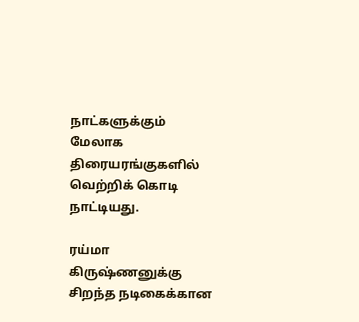நாட்களுக்கும் மேலாக திரையரங்குகளில் வெற்றிக் கொடி நாட்டியது.

ரய்மா கிருஷ்ணனுக்கு சிறந்த நடிகைக்கான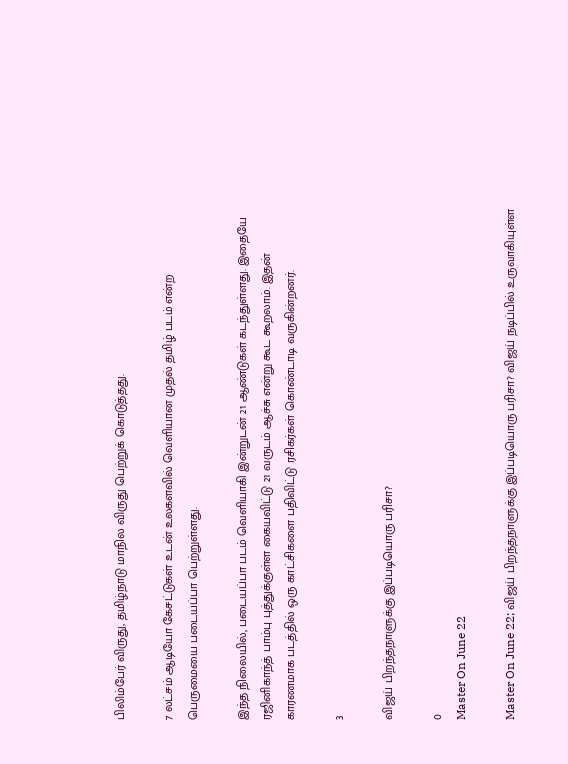பிலிம்பேர் விருது, தமிழ்நாடு மாநில விருது பெற்றுக் கொடுத்தது.

7 லட்சம் ஆடியோ கேசட்டுகள் உடன் உலகளவில் வெளியான முதல் தமிழ் படம் என்ற பெருமையை படையப்பா பெற்றுள்ளது.

இந்த நிலையில், படையப்பா படம் வெளியாகி இன்றுடன் 21 ஆண்டுகள் கடந்துள்ளது. இதையே ரஜினிகாந்த் பாம்பு புத்துக்குள்ள கையவிட்டு 21 வருடம் ஆச்சு என்று கூட கூறலாம். இதன் காரணமாக படத்தில் ஒரு காட்சிகளை பதிவிட்டு ரசிகர்கள் கொண்டாடி வருகின்றனர்.

3

விஜய் பிறந்தநாளுக்கு இப்படியொரு பரிசா?

0
Master On June 22

Master On June 22; விஜய் பிறந்தநாளுக்கு இப்படியொரு பரிசா? விஜய் நடிப்பில் உருவாகியுள்ள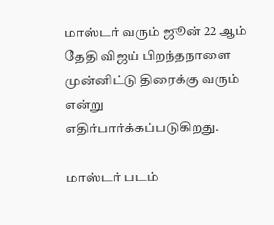மாஸ்டர் வரும் ஜூன் 22 ஆம் தேதி விஜய் பிறந்தநாளை முன்னிட்டு திரைக்கு வரும் என்று எதிர்பார்க்கப்படுகிறது.

மாஸ்டர் படம்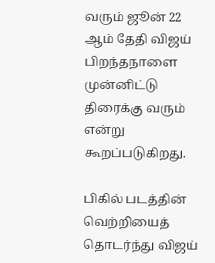வரும் ஜூன் 22 ஆம் தேதி விஜய் பிறந்தநாளை முன்னிட்டு திரைக்கு வரும் என்று கூறப்படுகிறது.

பிகில் படத்தின் வெற்றியைத் தொடர்ந்து விஜய்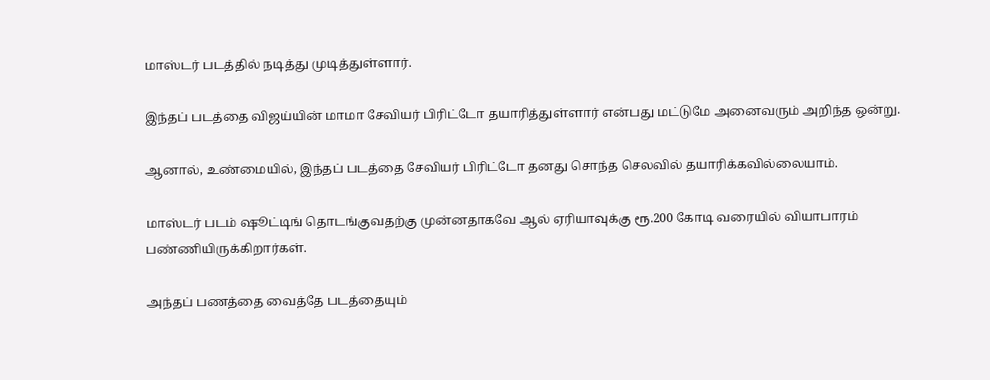மாஸ்டர் படத்தில் நடித்து முடித்துள்ளார்.

இந்தப் படத்தை விஜய்யின் மாமா சேவியர் பிரிட்டோ தயாரித்துள்ளார் என்பது மட்டுமே அனைவரும் அறிந்த ஒன்று.

ஆனால், உண்மையில், இந்தப் படத்தை சேவியர் பிரிட்டோ தனது சொந்த செலவில் தயாரிக்கவில்லையாம்.

மாஸ்டர் படம் ஷூட்டிங் தொடங்குவதற்கு முன்னதாகவே ஆல் ஏரியாவுக்கு ரூ.200 கோடி வரையில் வியாபாரம் பண்ணியிருக்கிறார்கள்.

அந்தப் பணத்தை வைத்தே படத்தையும்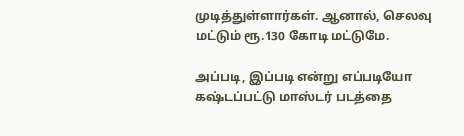முடித்துள்ளார்கள். ஆனால், செலவு மட்டும் ரூ.130 கோடி மட்டுமே.

அப்படி, இப்படி என்று எப்படியோ கஷ்டப்பட்டு மாஸ்டர் படத்தை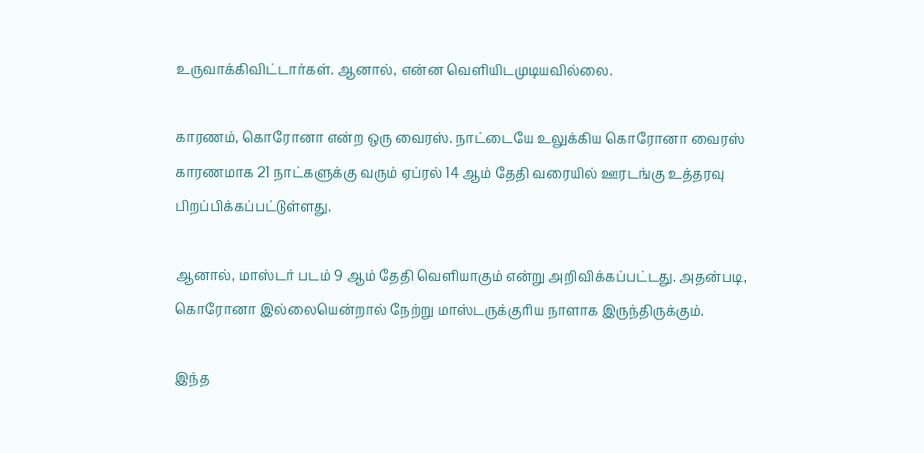உருவாக்கிவிட்டார்கள். ஆனால், என்ன வெளியிடமுடியவில்லை.

காரணம், கொரோனா என்ற ஒரு வைரஸ். நாட்டையே உலுக்கிய கொரோனா வைரஸ் காரணமாக 21 நாட்களுக்கு வரும் ஏப்ரல் 14 ஆம் தேதி வரையில் ஊரடங்கு உத்தரவு பிறப்பிக்கப்பட்டுள்ளது.

ஆனால், மாஸ்டர் படம் 9 ஆம் தேதி வெளியாகும் என்று அறிவிக்கப்பட்டது. அதன்படி, கொரோனா இல்லையென்றால் நேற்று மாஸ்டருக்குரிய நாளாக இருந்திருக்கும்.

இந்த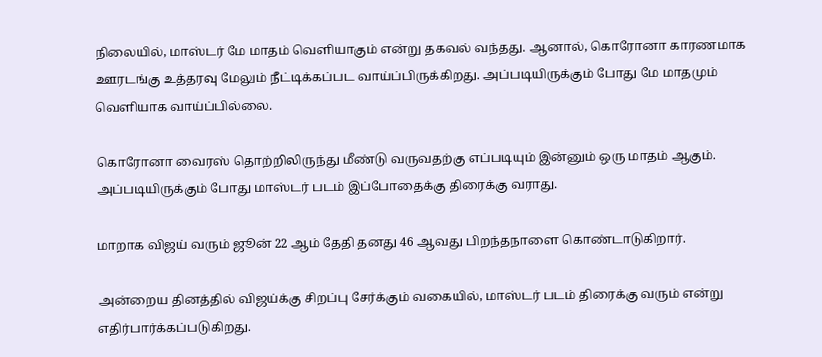நிலையில், மாஸ்டர் மே மாதம் வெளியாகும் என்று தகவல் வந்தது. ஆனால், கொரோனா காரணமாக ஊரடங்கு உத்தரவு மேலும் நீட்டிக்கப்பட வாய்ப்பிருக்கிறது. அப்படியிருக்கும் போது மே மாதமும் வெளியாக வாய்ப்பில்லை.

கொரோனா வைரஸ் தொற்றிலிருந்து மீண்டு வருவதற்கு எப்படியும் இன்னும் ஒரு மாதம் ஆகும். அப்படியிருக்கும் போது மாஸ்டர் படம் இப்போதைக்கு திரைக்கு வராது.

மாறாக விஜய் வரும் ஜூன் 22 ஆம் தேதி தனது 46 ஆவது பிறந்தநாளை கொண்டாடுகிறார்.

அன்றைய தினத்தில் விஜய்க்கு சிறப்பு சேர்க்கும் வகையில், மாஸ்டர் படம் திரைக்கு வரும் என்று எதிர்பார்க்கப்படுகிறது.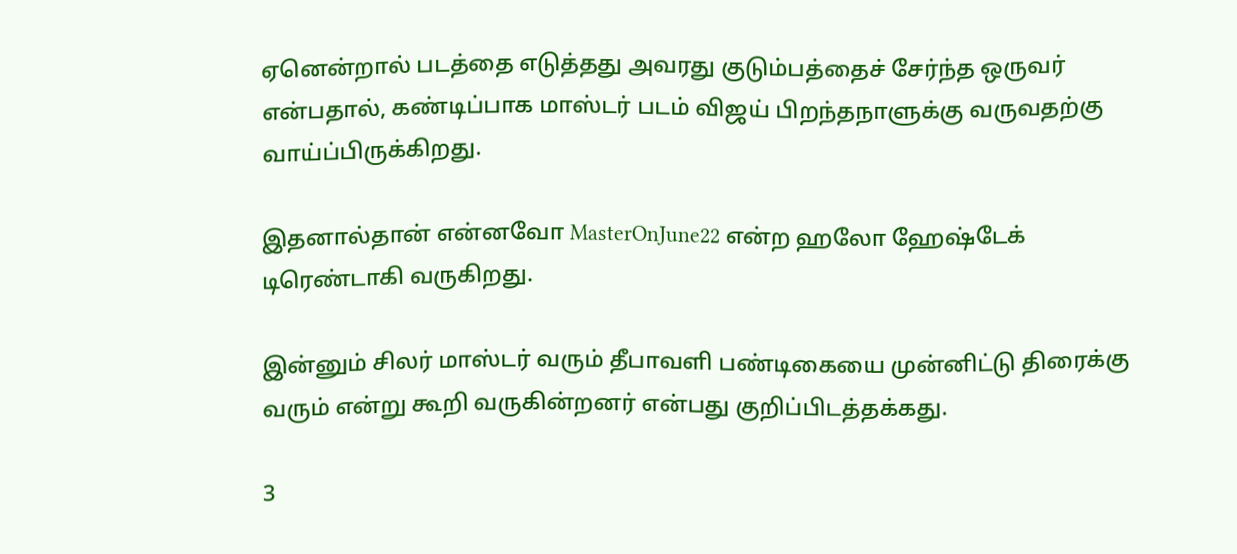ஏனென்றால் படத்தை எடுத்தது அவரது குடும்பத்தைச் சேர்ந்த ஒருவர் என்பதால், கண்டிப்பாக மாஸ்டர் படம் விஜய் பிறந்தநாளுக்கு வருவதற்கு வாய்ப்பிருக்கிறது.

இதனால்தான் என்னவோ MasterOnJune22 என்ற ஹலோ ஹேஷ்டேக் டிரெண்டாகி வருகிறது.

இன்னும் சிலர் மாஸ்டர் வரும் தீபாவளி பண்டிகையை முன்னிட்டு திரைக்கு வரும் என்று கூறி வருகின்றனர் என்பது குறிப்பிடத்தக்கது.

3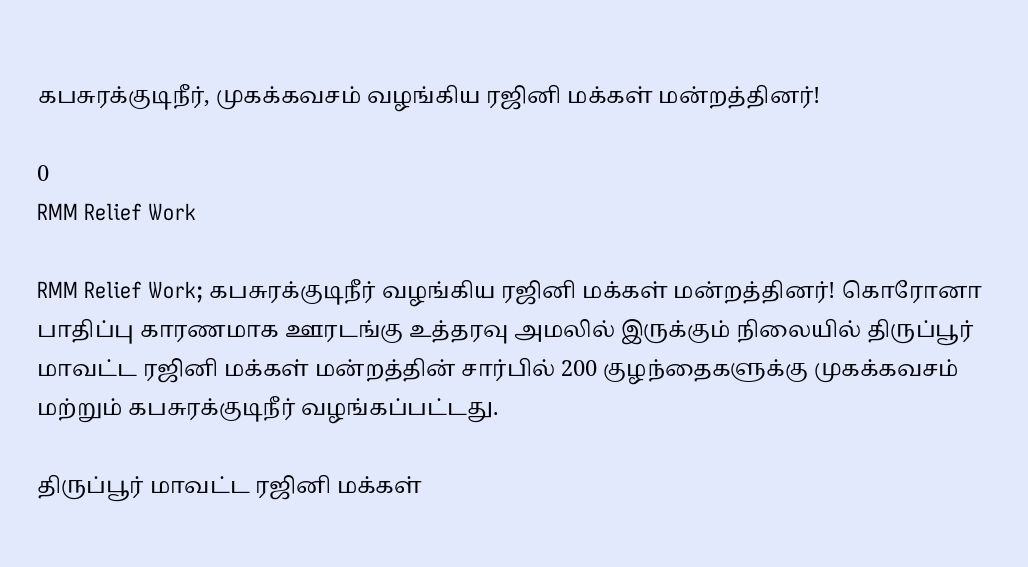கபசுரக்குடிநீர், முகக்கவசம் வழங்கிய ரஜினி மக்கள் மன்றத்தினர்!

0
RMM Relief Work

RMM Relief Work; கபசுரக்குடிநீர் வழங்கிய ரஜினி மக்கள் மன்றத்தினர்! கொரோனா பாதிப்பு காரணமாக ஊரடங்கு உத்தரவு அமலில் இருக்கும் நிலையில் திருப்பூர் மாவட்ட ரஜினி மக்கள் மன்றத்தின் சார்பில் 200 குழந்தைகளுக்கு முகக்கவசம் மற்றும் கபசுரக்குடிநீர் வழங்கப்பட்டது.

திருப்பூர் மாவட்ட ரஜினி மக்கள்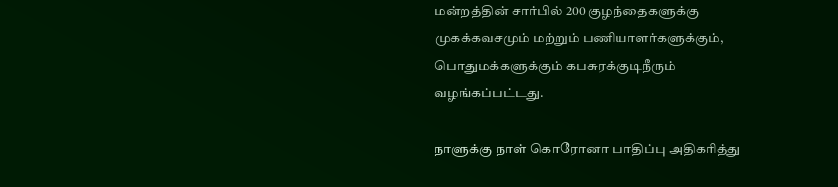மன்றத்தின் சார்பில் 200 குழந்தைகளுக்கு முகக்கவசமும் மற்றும் பணியாளர்களுக்கும், பொதுமக்களுக்கும் கபசுரக்குடிநீரும் வழங்கப்பட்டது.

நாளுக்கு நாள் கொரோனா பாதிப்பு அதிகரித்து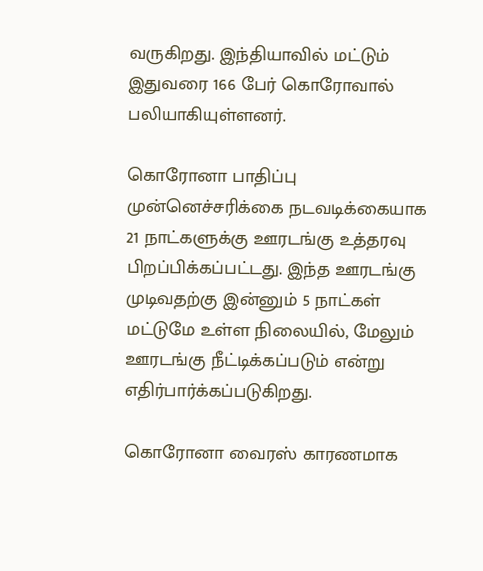வருகிறது. இந்தியாவில் மட்டும் இதுவரை 166 பேர் கொரோவால் பலியாகியுள்ளனர்.

கொரோனா பாதிப்பு முன்னெச்சரிக்கை நடவடிக்கையாக 21 நாட்களுக்கு ஊரடங்கு உத்தரவு பிறப்பிக்கப்பட்டது. இந்த ஊரடங்கு முடிவதற்கு இன்னும் 5 நாட்கள் மட்டுமே உள்ள நிலையில், மேலும் ஊரடங்கு நீட்டிக்கப்படும் என்று எதிர்பார்க்கப்படுகிறது.

கொரோனா வைரஸ் காரணமாக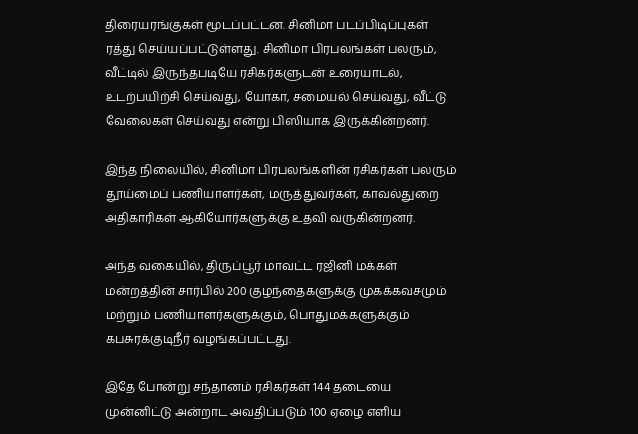திரையரங்குகள் மூடப்பட்டன. சினிமா படப்பிடிப்புகள் ரத்து செய்யப்பட்டுள்ளது. சினிமா பிரபலங்கள் பலரும், வீட்டில் இருந்தபடியே ரசிகர்களுடன் உரையாடல், உடற்பயிற்சி செய்வது, யோகா, சமையல் செய்வது, வீட்டு வேலைகள் செய்வது என்று பிஸியாக இருக்கின்றனர்.

இந்த நிலையில், சினிமா பிரபலங்களின் ரசிகர்கள் பலரும் தூய்மைப் பணியாளர்கள், மருத்துவர்கள், காவல்துறை அதிகாரிகள் ஆகியோர்களுக்கு உதவி வருகின்றனர்.

அந்த வகையில், திருப்பூர் மாவட்ட ரஜினி மக்கள் மன்றத்தின் சார்பில் 200 குழந்தைகளுக்கு முகக்கவசமும் மற்றும் பணியாளர்களுக்கும், பொதுமக்களுக்கும் கபசுரக்குடிநீர் வழங்கப்பட்டது.

இதே போன்று சந்தானம் ரசிகர்கள் 144 தடையை முன்னிட்டு அன்றாட அவதிப்படும் 100 ஏழை எளிய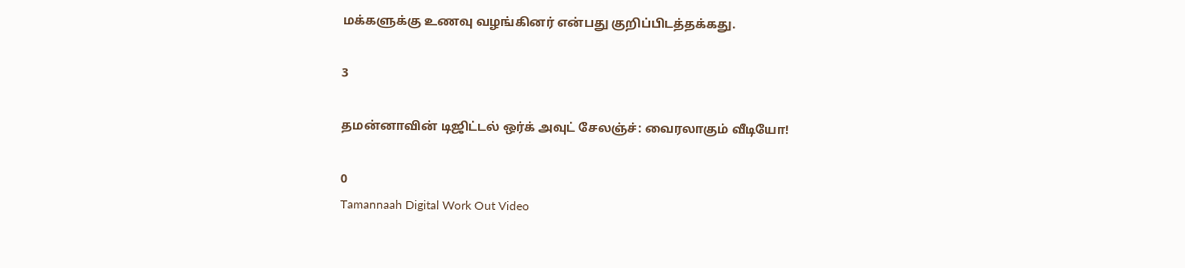மக்களுக்கு உணவு வழங்கினர் என்பது குறிப்பிடத்தக்கது.

3

தமன்னாவின் டிஜிட்டல் ஒர்க் அவுட் சேலஞ்ச்: வைரலாகும் வீடியோ!

0
Tamannaah Digital Work Out Video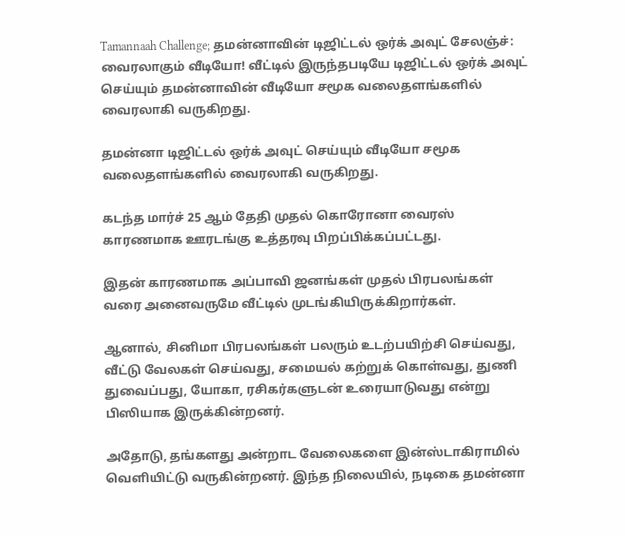Tamannaah Challenge; தமன்னாவின் டிஜிட்டல் ஒர்க் அவுட் சேலஞ்ச்: வைரலாகும் வீடியோ! வீட்டில் இருந்தபடியே டிஜிட்டல் ஒர்க் அவுட் செய்யும் தமன்னாவின் வீடியோ சமூக வலைதளங்களில் வைரலாகி வருகிறது.

தமன்னா டிஜிட்டல் ஒர்க் அவுட் செய்யும் வீடியோ சமூக வலைதளங்களில் வைரலாகி வருகிறது.

கடந்த மார்ச் 25 ஆம் தேதி முதல் கொரோனா வைரஸ் காரணமாக ஊரடங்கு உத்தரவு பிறப்பிக்கப்பட்டது.

இதன் காரணமாக அப்பாவி ஜனங்கள் முதல் பிரபலங்கள் வரை அனைவருமே வீட்டில் முடங்கியிருக்கிறார்கள்.

ஆனால், சினிமா பிரபலங்கள் பலரும் உடற்பயிற்சி செய்வது, வீட்டு வேலகள் செய்வது, சமையல் கற்றுக் கொள்வது, துணி துவைப்பது, யோகா, ரசிகர்களுடன் உரையாடுவது என்று பிஸியாக இருக்கின்றனர்.

அதோடு, தங்களது அன்றாட வேலைகளை இன்ஸ்டாகிராமில் வெளியிட்டு வருகின்றனர். இந்த நிலையில், நடிகை தமன்னா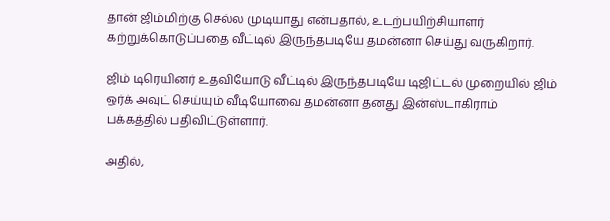தான் ஜிம்மிற்கு செல்ல முடியாது என்பதால், உடற்பயிற்சியாளர் கற்றுக்கொடுப்பதை வீட்டில் இருந்தபடியே தமன்னா செய்து வருகிறார்.

ஜிம் டிரெயினர் உதவியோடு வீட்டில் இருந்தபடியே டிஜிட்டல் முறையில் ஜிம் ஒர்க் அவுட் செய்யும் வீடியோவை தமன்னா தனது இன்ஸ்டாகிராம் பக்கத்தில் பதிவிட்டுள்ளார்.

அதில்,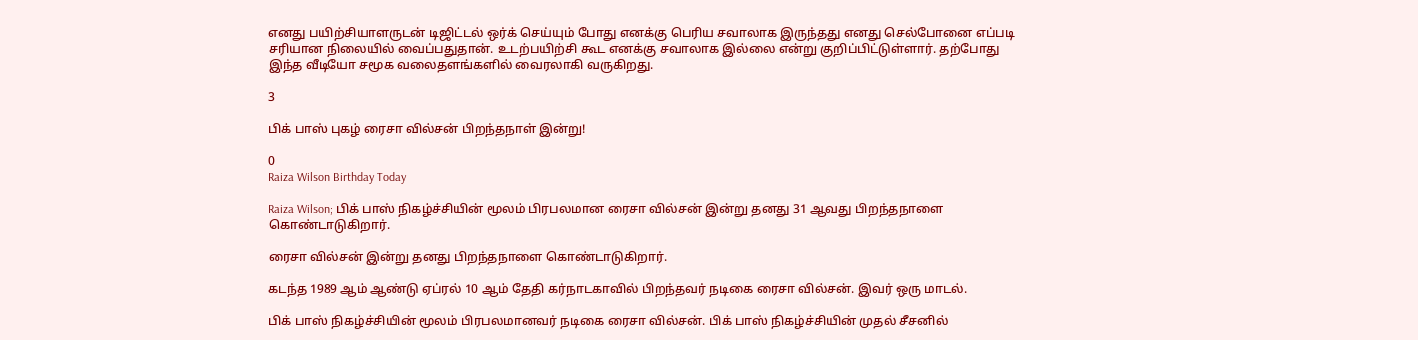எனது பயிற்சியாளருடன் டிஜிட்டல் ஒர்க் செய்யும் போது எனக்கு பெரிய சவாலாக இருந்தது எனது செல்போனை எப்படி சரியான நிலையில் வைப்பதுதான். உடற்பயிற்சி கூட எனக்கு சவாலாக இல்லை என்று குறிப்பிட்டுள்ளார். தற்போது இந்த வீடியோ சமூக வலைதளங்களில் வைரலாகி வருகிறது.

3

பிக் பாஸ் புகழ் ரைசா வில்சன் பிறந்தநாள் இன்று!

0
Raiza Wilson Birthday Today

Raiza Wilson; பிக் பாஸ் நிகழ்ச்சியின் மூலம் பிரபலமான ரைசா வில்சன் இன்று தனது 31 ஆவது பிறந்தநாளை கொண்டாடுகிறார்.

ரைசா வில்சன் இன்று தனது பிறந்தநாளை கொண்டாடுகிறார்.

கடந்த 1989 ஆம் ஆண்டு ஏப்ரல் 10 ஆம் தேதி கர்நாடகாவில் பிறந்தவர் நடிகை ரைசா வில்சன். இவர் ஒரு மாடல்.

பிக் பாஸ் நிகழ்ச்சியின் மூலம் பிரபலமானவர் நடிகை ரைசா வில்சன். பிக் பாஸ் நிகழ்ச்சியின் முதல் சீசனில்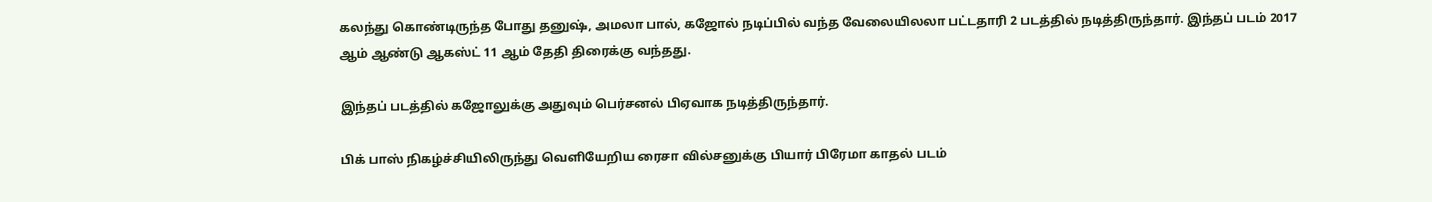கலந்து கொண்டிருந்த போது தனுஷ், அமலா பால், கஜோல் நடிப்பில் வந்த வேலையிலலா பட்டதாரி 2 படத்தில் நடித்திருந்தார். இந்தப் படம் 2017 ஆம் ஆண்டு ஆகஸ்ட் 11 ஆம் தேதி திரைக்கு வந்தது.

இந்தப் படத்தில் கஜோலுக்கு அதுவும் பெர்சனல் பிஏவாக நடித்திருந்தார்.

பிக் பாஸ் நிகழ்ச்சியிலிருந்து வெளியேறிய ரைசா வில்சனுக்கு பியார் பிரேமா காதல் படம்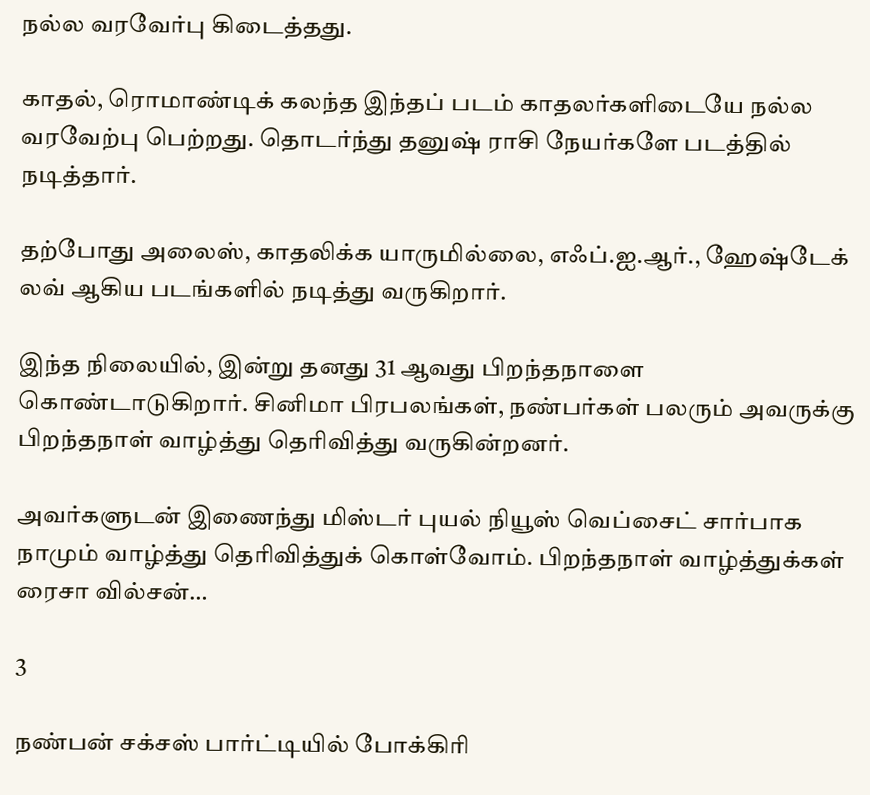நல்ல வரவேர்பு கிடைத்தது.

காதல், ரொமாண்டிக் கலந்த இந்தப் படம் காதலர்களிடையே நல்ல வரவேற்பு பெற்றது. தொடர்ந்து தனுஷ் ராசி நேயர்களே படத்தில் நடித்தார்.

தற்போது அலைஸ், காதலிக்க யாருமில்லை, எஃப்.ஐ.ஆர்., ஹேஷ்டேக் லவ் ஆகிய படங்களில் நடித்து வருகிறார்.

இந்த நிலையில், இன்று தனது 31 ஆவது பிறந்தநாளை கொண்டாடுகிறார். சினிமா பிரபலங்கள், நண்பர்கள் பலரும் அவருக்கு பிறந்தநாள் வாழ்த்து தெரிவித்து வருகின்றனர்.

அவர்களுடன் இணைந்து மிஸ்டர் புயல் நியூஸ் வெப்சைட் சார்பாக நாமும் வாழ்த்து தெரிவித்துக் கொள்வோம். பிறந்தநாள் வாழ்த்துக்கள் ரைசா வில்சன்…

3

நண்பன் சக்சஸ் பார்ட்டியில் போக்கிரி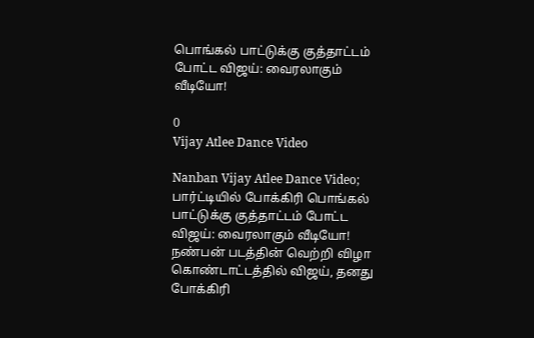பொங்கல் பாட்டுக்கு குத்தாட்டம் போட்ட விஜய்: வைரலாகும் வீடியோ!

0
Vijay Atlee Dance Video

Nanban Vijay Atlee Dance Video; பார்ட்டியில் போக்கிரி பொங்கல் பாட்டுக்கு குத்தாட்டம் போட்ட விஜய்: வைரலாகும் வீடியோ! நண்பன் படத்தின் வெற்றி விழா கொண்டாட்டத்தில் விஜய், தனது போக்கிரி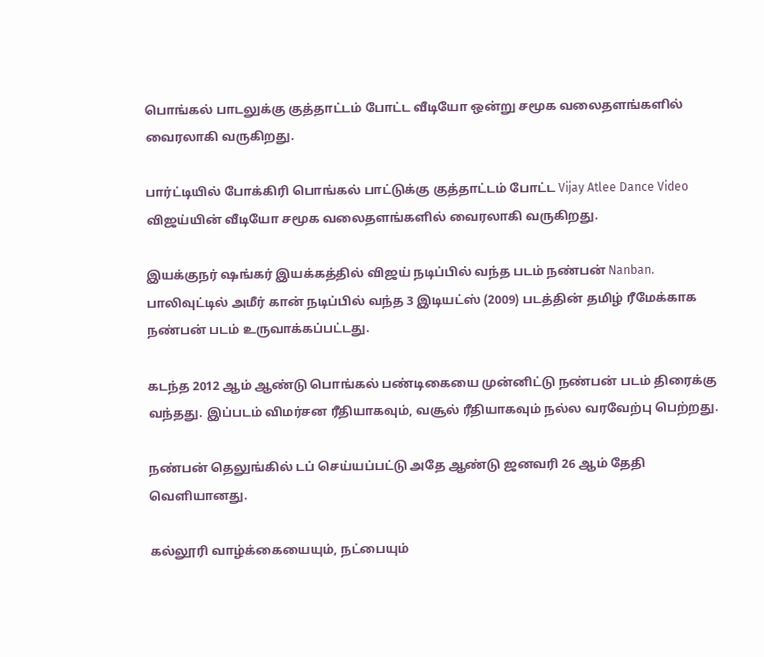பொங்கல் பாடலுக்கு குத்தாட்டம் போட்ட வீடியோ ஒன்று சமூக வலைதளங்களில் வைரலாகி வருகிறது.

பார்ட்டியில் போக்கிரி பொங்கல் பாட்டுக்கு குத்தாட்டம் போட்ட Vijay Atlee Dance Video விஜய்யின் வீடியோ சமூக வலைதளங்களில் வைரலாகி வருகிறது.

இயக்குநர் ஷங்கர் இயக்கத்தில் விஜய் நடிப்பில் வந்த படம் நண்பன் Nanban. பாலிவுட்டில் அமீர் கான் நடிப்பில் வந்த 3 இடியட்ஸ் (2009) படத்தின் தமிழ் ரீமேக்காக நண்பன் படம் உருவாக்கப்பட்டது.

கடந்த 2012 ஆம் ஆண்டு பொங்கல் பண்டிகையை முன்னிட்டு நண்பன் படம் திரைக்கு வந்தது. இப்படம் விமர்சன ரீதியாகவும், வசூல் ரீதியாகவும் நல்ல வரவேற்பு பெற்றது.

நண்பன் தெலுங்கில் டப் செய்யப்பட்டு அதே ஆண்டு ஜனவரி 26 ஆம் தேதி வெளியானது.

கல்லூரி வாழ்க்கையையும், நட்பையும்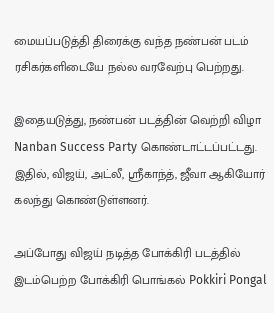மையப்படுத்தி திரைக்கு வந்த நண்பன் படம் ரசிகர்களிடையே நல்ல வரவேற்பு பெற்றது.

இதையடுத்து, நண்பன் படத்தின் வெற்றி விழா Nanban Success Party கொண்டாட்டப்பட்டது. இதில், விஜய், அட்லீ, ஸ்ரீகாந்த், ஜீவா ஆகியோர் கலந்து கொண்டுள்ளனர்.

அப்போது விஜய் நடித்த போக்கிரி படத்தில் இடம்பெற்ற போக்கிரி பொங்கல் Pokkiri Pongal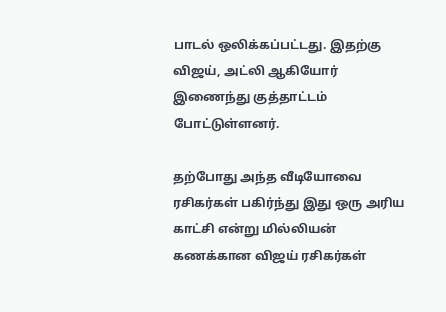பாடல் ஒலிக்கப்பட்டது. இதற்கு விஜய், அட்லி ஆகியோர் இணைந்து குத்தாட்டம் போட்டுள்ளனர்.

தற்போது அந்த வீடியோவை ரசிகர்கள் பகிர்ந்து இது ஒரு அரிய காட்சி என்று மில்லியன் கணக்கான விஜய் ரசிகர்கள்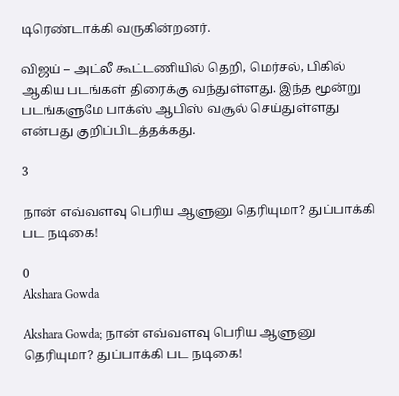டிரெண்டாக்கி வருகின்றனர்.

விஜய் – அட்லீ கூட்டணியில் தெறி, மெர்சல், பிகில் ஆகிய படங்கள் திரைக்கு வந்துள்ளது. இந்த மூன்று படங்களுமே பாக்ஸ் ஆபிஸ் வசூல் செய்துள்ளது என்பது குறிப்பிடத்தக்கது.

3

நான் எவ்வளவு பெரிய ஆளுனு தெரியுமா? துப்பாக்கி பட நடிகை!

0
Akshara Gowda

Akshara Gowda; நான் எவ்வளவு பெரிய ஆளுனு தெரியுமா? துப்பாக்கி பட நடிகை!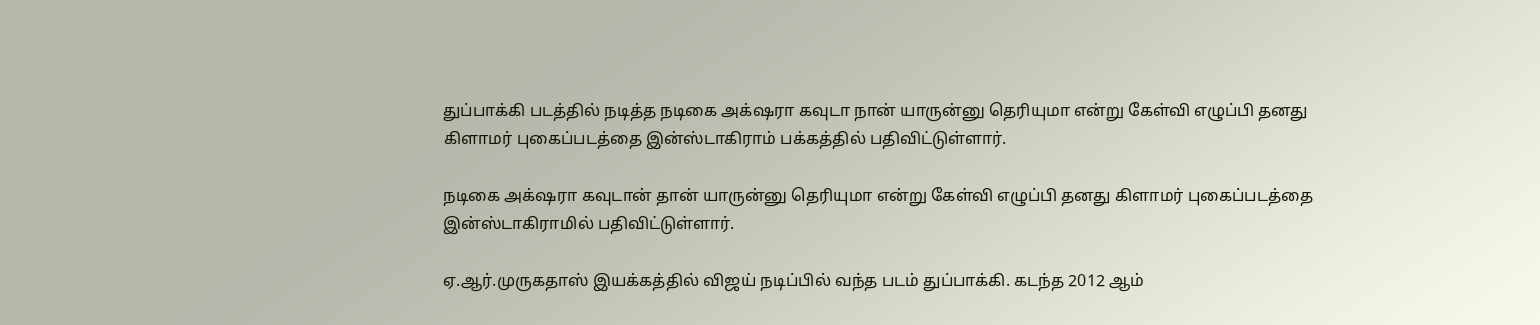துப்பாக்கி படத்தில் நடித்த நடிகை அக்‌ஷரா கவுடா நான் யாருன்னு தெரியுமா என்று கேள்வி எழுப்பி தனது கிளாமர் புகைப்படத்தை இன்ஸ்டாகிராம் பக்கத்தில் பதிவிட்டுள்ளார்.

நடிகை அக்‌ஷரா கவுடான் தான் யாருன்னு தெரியுமா என்று கேள்வி எழுப்பி தனது கிளாமர் புகைப்படத்தை இன்ஸ்டாகிராமில் பதிவிட்டுள்ளார்.

ஏ.ஆர்.முருகதாஸ் இயக்கத்தில் விஜய் நடிப்பில் வந்த படம் துப்பாக்கி. கடந்த 2012 ஆம்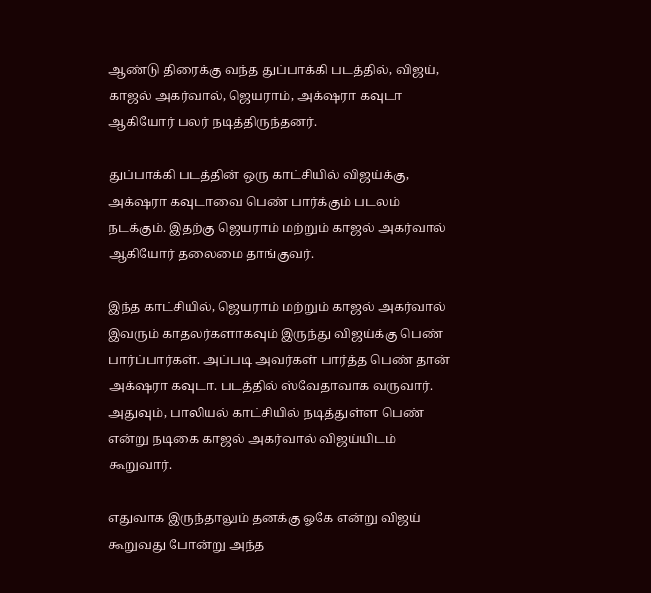ஆண்டு திரைக்கு வந்த துப்பாக்கி படத்தில், விஜய், காஜல் அகர்வால், ஜெயராம், அக்‌ஷரா கவுடா ஆகியோர் பலர் நடித்திருந்தனர்.

துப்பாக்கி படத்தின் ஒரு காட்சியில் விஜய்க்கு, அக்‌ஷரா கவுடாவை பெண் பார்க்கும் படலம் நடக்கும். இதற்கு ஜெயராம் மற்றும் காஜல் அகர்வால் ஆகியோர் தலைமை தாங்குவர்.

இந்த காட்சியில், ஜெயராம் மற்றும் காஜல் அகர்வால் இவரும் காதலர்களாகவும் இருந்து விஜய்க்கு பெண் பார்ப்பார்கள். அப்படி அவர்கள் பார்த்த பெண் தான் அக்‌ஷரா கவுடா. படத்தில் ஸ்வேதாவாக வருவார். அதுவும், பாலியல் காட்சியில் நடித்துள்ள பெண் என்று நடிகை காஜல் அகர்வால் விஜய்யிடம் கூறுவார்.

எதுவாக இருந்தாலும் தனக்கு ஓகே என்று விஜய் கூறுவது போன்று அந்த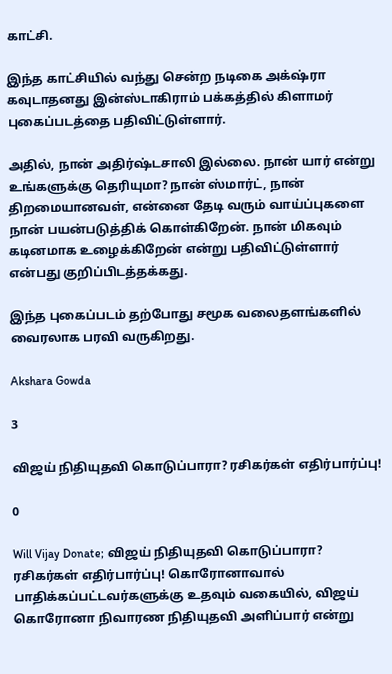காட்சி.

இந்த காட்சியில் வந்து சென்ற நடிகை அக்‌ஷ்ரா கவுடாதனது இன்ஸ்டாகிராம் பக்கத்தில் கிளாமர் புகைப்படத்தை பதிவிட்டுள்ளார்.

அதில், நான் அதிர்ஷ்டசாலி இல்லை. நான் யார் என்று உங்களுக்கு தெரியுமா? நான் ஸ்மார்ட், நான் திறமையானவள், என்னை தேடி வரும் வாய்ப்புகளை நான் பயன்படுத்திக் கொள்கிறேன். நான் மிகவும் கடினமாக உழைக்கிறேன் என்று பதிவிட்டுள்ளார் என்பது குறிப்பிடத்தக்கது.

இந்த புகைப்படம் தற்போது சமூக வலைதளங்களில் வைரலாக பரவி வருகிறது.

Akshara Gowda

3

விஜய் நிதியுதவி கொடுப்பாரா? ரசிகர்கள் எதிர்பார்ப்பு!

0

Will Vijay Donate; விஜய் நிதியுதவி கொடுப்பாரா? ரசிகர்கள் எதிர்பார்ப்பு! கொரோனாவால் பாதிக்கப்பட்டவர்களுக்கு உதவும் வகையில், விஜய் கொரோனா நிவாரண நிதியுதவி அளிப்பார் என்று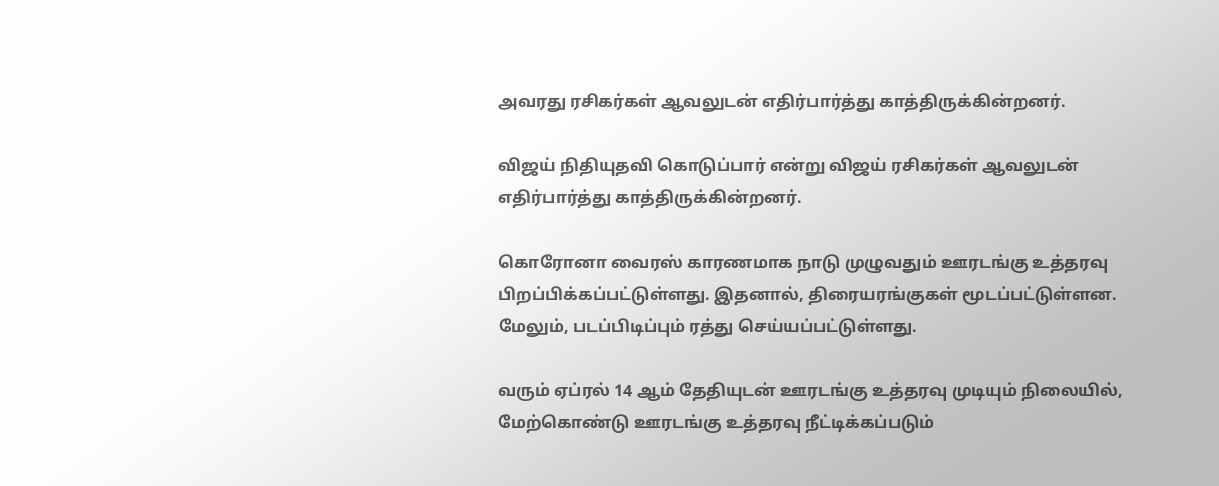அவரது ரசிகர்கள் ஆவலுடன் எதிர்பார்த்து காத்திருக்கின்றனர்.

விஜய் நிதியுதவி கொடுப்பார் என்று விஜய் ரசிகர்கள் ஆவலுடன் எதிர்பார்த்து காத்திருக்கின்றனர்.

கொரோனா வைரஸ் காரணமாக நாடு முழுவதும் ஊரடங்கு உத்தரவு பிறப்பிக்கப்பட்டுள்ளது. இதனால், திரையரங்குகள் மூடப்பட்டுள்ளன. மேலும், படப்பிடிப்பும் ரத்து செய்யப்பட்டுள்ளது.

வரும் ஏப்ரல் 14 ஆம் தேதியுடன் ஊரடங்கு உத்தரவு முடியும் நிலையில், மேற்கொண்டு ஊரடங்கு உத்தரவு நீட்டிக்கப்படும்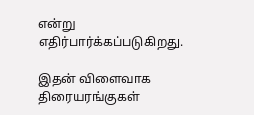என்று எதிர்பார்க்கப்படுகிறது.

இதன் விளைவாக திரையரங்குகள்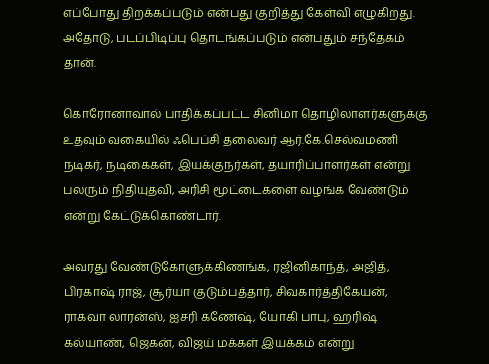எப்போது திறக்கப்படும் என்பது குறித்து கேள்வி எழுகிறது. அதோடு, படப்பிடிப்பு தொடங்கப்படும் என்பதும் சந்தேகம் தான்.

கொரோனாவால் பாதிக்கப்பட்ட சினிமா தொழிலாளர்களுக்கு உதவும் வகையில் ஃபெப்சி தலைவர் ஆர்.கே.செல்வமணி நடிகர், நடிகைகள், இயக்குநர்கள், தயாரிப்பாளர்கள் என்று பலரும் நிதியுதவி, அரிசி மூட்டைகளை வழங்க வேண்டும் என்று கேட்டுக்கொண்டார்.

அவரது வேண்டுகோளுக்கிணங்க, ரஜினிகாந்த், அஜித், பிரகாஷ் ராஜ், சூர்யா குடும்பத்தார், சிவகார்த்திகேயன், ராகவா லாரன்ஸ், ஐசரி கணேஷ், யோகி பாபு, ஹரிஷ் கல்யாண், ஜெகன், விஜய் மக்கள் இயக்கம் என்று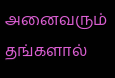அனைவரும் தங்களால்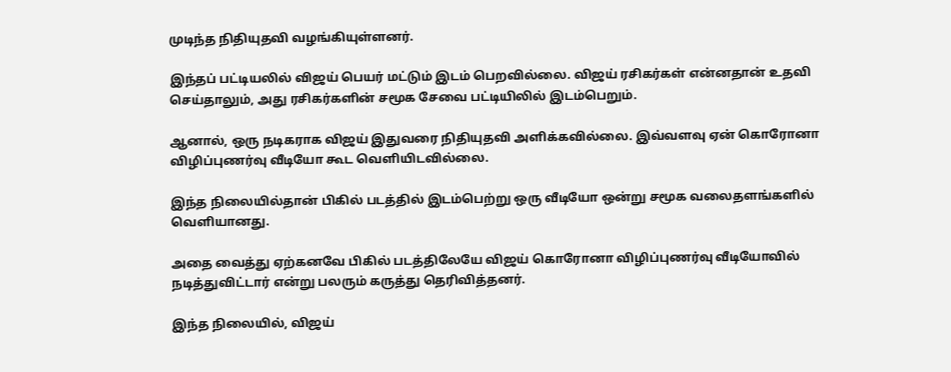முடிந்த நிதியுதவி வழங்கியுள்ளனர்.

இந்தப் பட்டியலில் விஜய் பெயர் மட்டும் இடம் பெறவில்லை. விஜய் ரசிகர்கள் என்னதான் உதவி செய்தாலும், அது ரசிகர்களின் சமூக சேவை பட்டியிலில் இடம்பெறும்.

ஆனால், ஒரு நடிகராக விஜய் இதுவரை நிதியுதவி அளிக்கவில்லை. இவ்வளவு ஏன் கொரோனா விழிப்புணர்வு வீடியோ கூட வெளியிடவில்லை.

இந்த நிலையில்தான் பிகில் படத்தில் இடம்பெற்று ஒரு வீடியோ ஒன்று சமூக வலைதளங்களில் வெளியானது.

அதை வைத்து ஏற்கனவே பிகில் படத்திலேயே விஜய் கொரோனா விழிப்புணர்வு வீடியோவில் நடித்துவிட்டார் என்று பலரும் கருத்து தெரிவித்தனர்.

இந்த நிலையில், விஜய்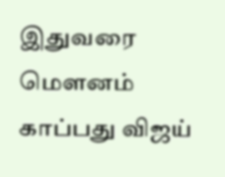இதுவரை மௌனம் காப்பது விஜய்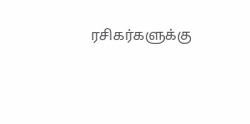ரசிகர்களுக்கு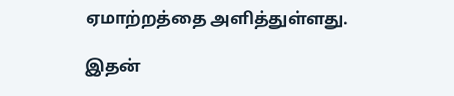ஏமாற்றத்தை அளித்துள்ளது.

இதன்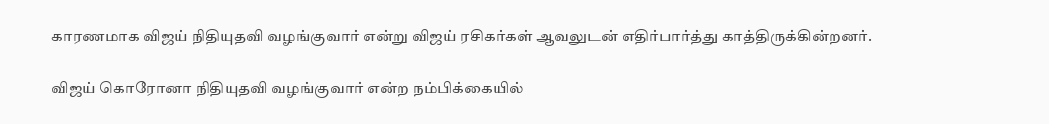காரணமாக விஜய் நிதியுதவி வழங்குவார் என்று விஜய் ரசிகர்கள் ஆவலுடன் எதிர்பார்த்து காத்திருக்கின்றனர்.

விஜய் கொரோனா நிதியுதவி வழங்குவார் என்ற நம்பிக்கையில்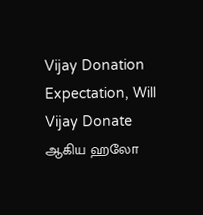Vijay Donation Expectation, Will Vijay Donate ஆகிய ஹலோ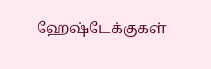ஹேஷ்டேக்குகள்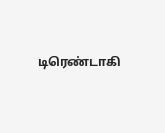டிரெண்டாகி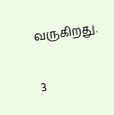வருகிறது.

3